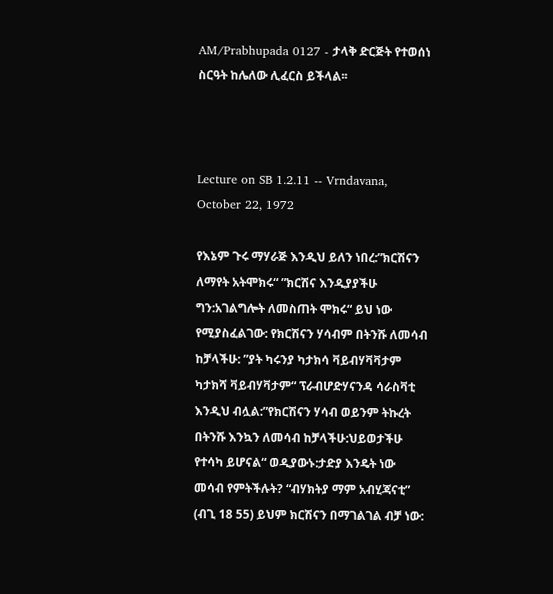AM/Prabhupada 0127 - ታላቅ ድርጅት የተወሰነ ስርዓት ከሌለው ሊፈርስ ይችላል፡፡



Lecture on SB 1.2.11 -- Vrndavana, October 22, 1972

የእኔም ጉሩ ማሃራጅ እንዲህ ይለን ነበረ:”ክርሽናን ለማየት አትሞክሩ“ ”ክርሽና እንዲያያችሁ ግን:አገልግሎት ለመስጠት ሞክሩ“ ይህ ነው የሚያስፈልገው: የክርሽናን ሃሳብም በትንሹ ለመሳብ ከቻላችሁ: ”ያት ካሩንያ ካታክሳ ቫይብሃቫቫታም ካታክሻ ቫይብሃቫታም“ ፕራብሆድሃናንዳ ሳራስቫቲ እንዲህ ብሏል:”የክርሽናን ሃሳብ ወይንም ትኩረት በትንሹ እንኳን ለመሳብ ከቻላችሁ:ህይወታችሁ የተሳካ ይሆናል“ ወዲያውኑ:ታድያ እንዴት ነው መሳብ የምትችሉት? “ብሃክትያ ማም አብሂጃናቲ” (ብጊ 18 55) ይህም ክርሽናን በማገልገል ብቻ ነው: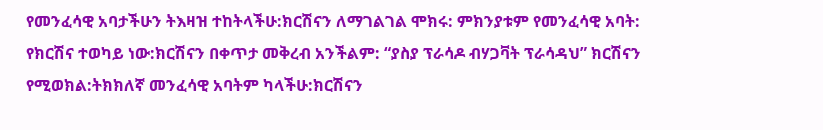የመንፈሳዊ አባታችሁን ትእዛዝ ተከትላችሁ:ክርሽናን ለማገልገል ሞክሩ: ምክንያቱም የመንፈሳዊ አባት: የክርሽና ተወካይ ነው:ክርሽናን በቀጥታ መቅረብ አንችልም: “ያስያ ፕራሳዶ ብሃጋቫት ፕራሳዳህ” ክርሽናን የሚወክል:ትክክለኛ መንፈሳዊ አባትም ካላችሁ:ክርሽናን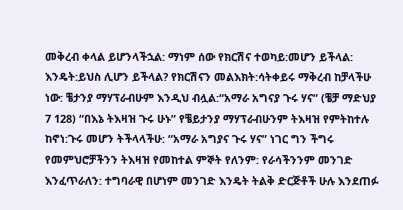መቅረብ ቀላል ይሆንላችኋል: ማነም ሰው የክርሽና ተወካይ:መሆን ይችላል: እንዴት:ይህስ ሊሆን ይችላል? የክርሽናን መልእክት:ሳትቀይሩ ማቅረብ ከቻላችሁ ነው: ቼታንያ ማሃፕራብሁም እንዲህ ብሏል:“አማራ አግናያ ጉሩ ሃና” (ቼቻ ማድህያ 7 128) “በእኔ ትእዛዝ ጉሩ ሁኑ” የቼይታንያ ማሃፕራብሁንም ትእዛዝ የምትከተሉ ከኖነ:ጉሩ መሆን ትችላላችሁ: “አማራ አግያና ጉሩ ሃና” ነገር ግን ችግሩ የመምህሮቻችንን ትእዛዝ የመከተል ምኞት የለንም: የራሳችንንም መንገድ እንፈጥራለን: ተግባራዊ በሆነም መንገድ እንዴት ትልቅ ድርጅቶች ሁሉ እንደጠፉ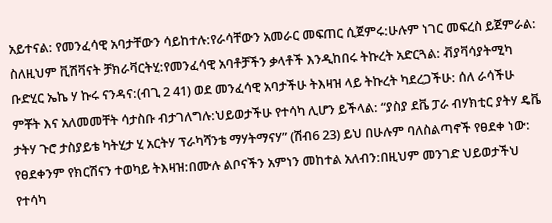አይተናል: የመንፈሳዊ አባታቸውን ሳይከተሉ:የራሳቸውን አመራር መፍጠር ሲጀምሩ:ሁሉም ነገር መፍረስ ይጀምራል: ስለዚህም ቪሽቫናት ቻክራቫርትሂ:የመንፈሳዊ አባቶቻችን ቃላቶች እንዲከበሩ ትኩረት አድርጓል: ቭያቫሳያትሚካ ቡድሂር ኤኬ ሃ ኩሩ ናንዳና:(ብጊ 2 41) ወደ መንፈሳዊ አባታችሁ ትእዛዝ ላይ ትኩረት ካደረጋችሁ: ሰለ ራሳችሁ ምቾት እና አለመመቸት ሳታስቡ ብታገለግሉ:ህይወታችሁ የተሳካ ሊሆን ይችላል: “ያስያ ደቬ ፓራ ብሃክቲር ያትሃ ዴቬ ታትሃ ጉሮ ታስያይቴ ካትሂታ ሂ አርትሃ ፕራካሻንቴ ማሃትማናሃ” (ሽብ6 23) ይህ በሁሉም ባለስልጣኖች የፀደቀ ነው: የፀደቀንም የክርሽናን ተወካይ ትእዛዝ:በሙሉ ልቦናችን አምነን መከተል አለብን:በዚህም መንገድ ህይወታችህ የተሳካ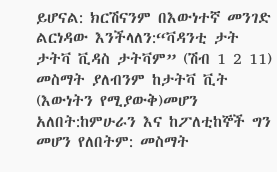ይሆናል: ክርሽናንም በእውነተኛ መንገድ ልርነዳው እንችላለን:“ቫዳንቲ ታት ታትቫ ቪዳስ ታትቫም” (ሽብ 1 2 11) መስማት ያለብንም ከታትቫ ቪት (እውነትን የሚያውቅ)መሆን አለበት:ከምሁራን እና ከፖለቲከኞች ግን መሆን የለበትም: መስማት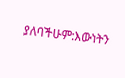ያለባችሁም:እውነትን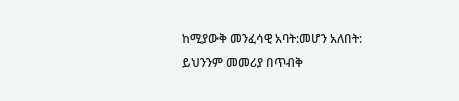ከሚያውቅ መንፈሳዊ አባት:መሆን አለበት: ይህንንም መመሪያ በጥብቅ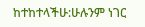ከተከተላችሁ:ሁሉንም ነገር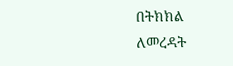በትክክል ለመረዳት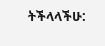ትችላላችሁ: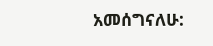አመሰግናለሁ: